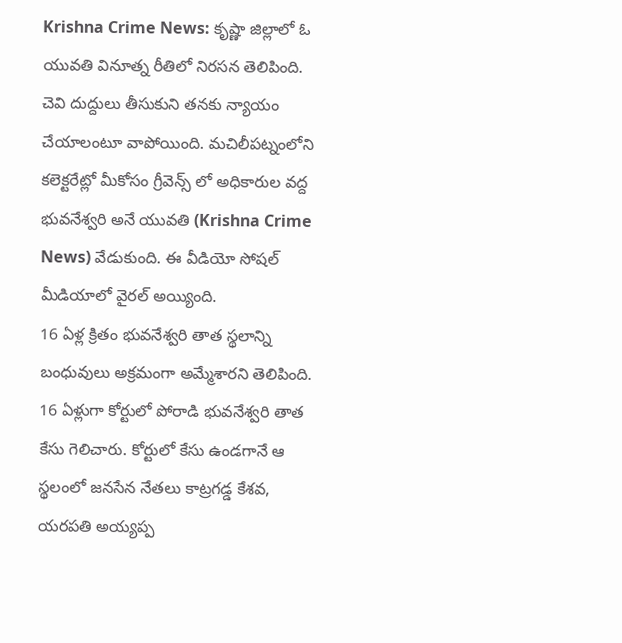Krishna Crime News: కృష్ణా జిల్లాలో ఓ యువతి వినూత్న రీతిలో నిరసన తెలిపింది. చెవి దుద్దులు తీసుకుని తనకు న్యాయం చేయాలంటూ వాపోయింది. మచిలీపట్నంలోని కలెక్టరేట్లో మీకోసం గ్రీవెన్స్ లో అధికారుల వద్ద భువనేశ్వరి అనే యువతి (Krishna Crime News) వేడుకుంది. ఈ వీడియో సోషల్ మీడియాలో వైరల్ అయ్యింది.
16 ఏళ్ల క్రితం భువనేశ్వరి తాత స్థలాన్ని బంధువులు అక్రమంగా అమ్మేశారని తెలిపింది. 16 ఏళ్లుగా కోర్టులో పోరాడి భువనేశ్వరి తాత కేసు గెలిచారు. కోర్టులో కేసు ఉండగానే ఆ స్థలంలో జనసేన నేతలు కాట్రగడ్డ కేశవ, యరపతి అయ్యప్ప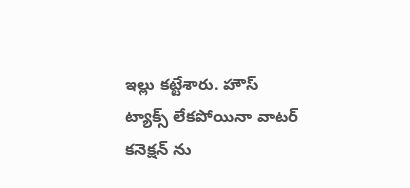ఇల్లు కట్టేశారు. హౌస్ ట్యాక్స్ లేకపోయినా వాటర్ కనెక్షన్ ను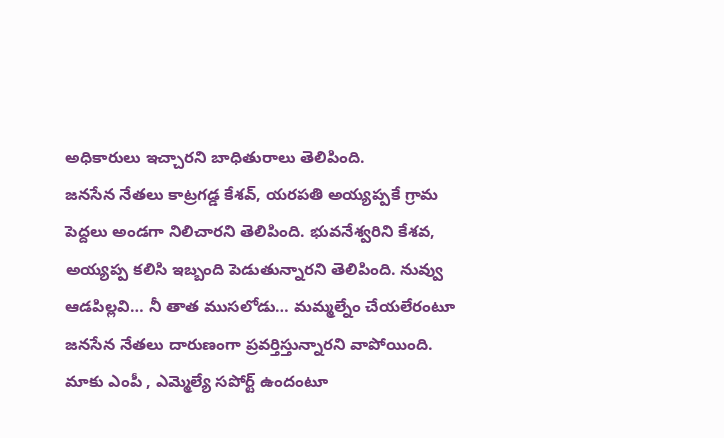అధికారులు ఇచ్చారని బాధితురాలు తెలిపింది.
జనసేన నేతలు కాట్రగడ్డ కేశవ్, యరపతి అయ్యప్పకే గ్రామ పెద్దలు అండగా నిలిచారని తెలిపింది. భువనేశ్వరిని కేశవ, అయ్యప్ప కలిసి ఇబ్బంది పెడుతున్నారని తెలిపింది. నువ్వు ఆడపిల్లవి… నీ తాత ముసలోడు… మమ్మల్నేం చేయలేరంటూ జనసేన నేతలు దారుణంగా ప్రవర్తిస్తున్నారని వాపోయింది.
మాకు ఎంపీ , ఎమ్మెల్యే సపోర్ట్ ఉందంటూ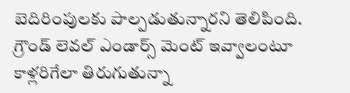బెదిరింపులకు పాల్పడుతున్నారని తెలిపింది. గ్రౌండ్ లెవల్ ఎండార్స్ మెంట్ ఇవ్వాలంటూ కాళ్లరిగేలా తిరుగుతున్నా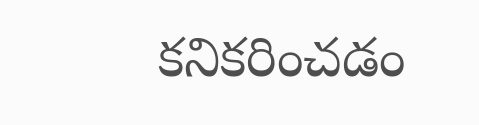కనికరించడం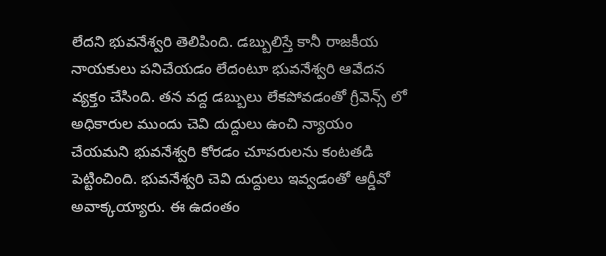లేదని భువనేశ్వరి తెలిపింది. డబ్బులిస్తే కానీ రాజకీయ నాయకులు పనిచేయడం లేదంటూ భువనేశ్వరి ఆవేదన వ్యక్తం చేసింది. తన వద్ద డబ్బులు లేకపోవడంతో గ్రీవెన్స్ లో అధికారుల ముందు చెవి దుద్దులు ఉంచి న్యాయం చేయమని భువనేశ్వరి కోరడం చూపరులను కంటతడి పెట్టించింది. భువనేశ్వరి చెవి దుద్దులు ఇవ్వడంతో ఆర్డీవో అవాక్కయ్యారు. ఈ ఉదంతం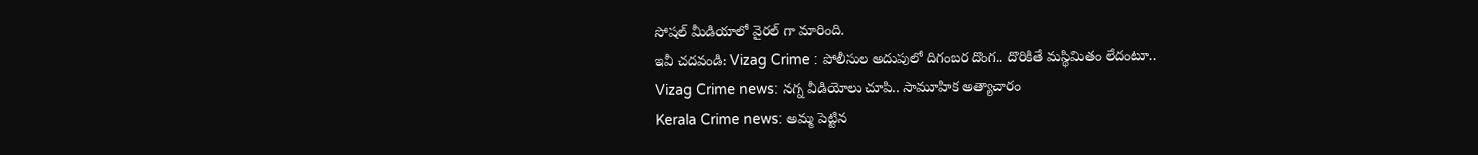సోషల్ మీడియాలో వైరల్ గా మారింది.
ఇవీ చదవండి: Vizag Crime : పోలీసుల అదుపులో దిగంబర దొంగ.. దొరికితే మస్థిమితం లేదంటూ..
Vizag Crime news: నగ్న వీడియోలు చూపి.. సామూహిక అత్యాచారం
Kerala Crime news: అమ్మ పెట్టిన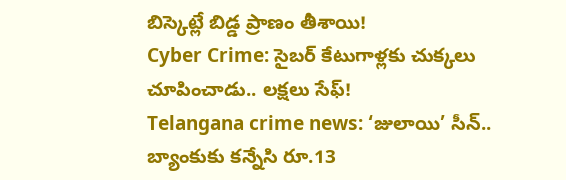బిస్కెట్లే బిడ్డ ప్రాణం తీశాయి!
Cyber Crime: సైబర్ కేటుగాళ్లకు చుక్కలు చూపించాడు.. లక్షలు సేఫ్!
Telangana crime news: ‘జులాయి’ సీన్.. బ్యాంకుకు కన్నేసి రూ.13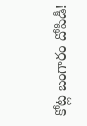కోట్ల బంగారం దోపిడీ!